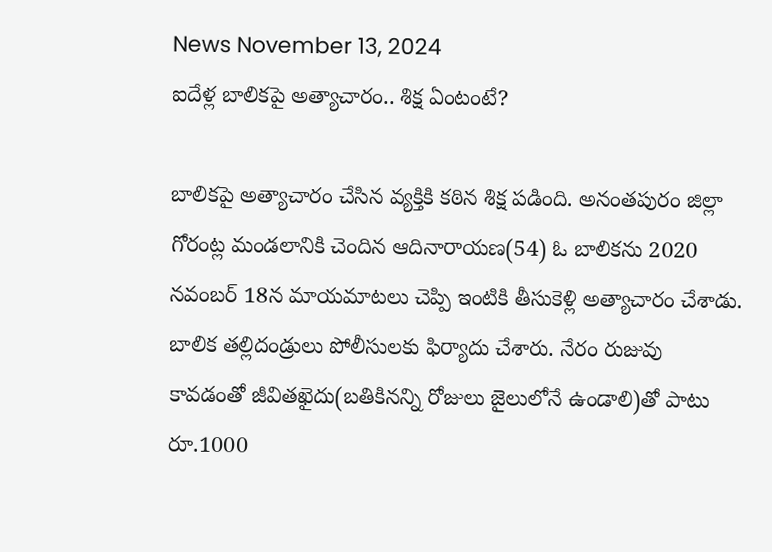News November 13, 2024
ఐదేళ్ల బాలికపై అత్యాచారం.. శిక్ష ఏంటంటే?

బాలికపై అత్యాచారం చేసిన వ్యక్తికి కఠిన శిక్ష పడింది. అనంతపురం జిల్లా గోరంట్ల మండలానికి చెందిన ఆదినారాయణ(54) ఓ బాలికను 2020 నవంబర్ 18న మాయమాటలు చెప్పి ఇంటికి తీసుకెళ్లి అత్యాచారం చేశాడు. బాలిక తల్లిదండ్రులు పోలీసులకు ఫిర్యాదు చేశారు. నేరం రుజువు కావడంతో జీవితఖైదు(బతికినన్ని రోజులు జైలులోనే ఉండాలి)తో పాటు రూ.1000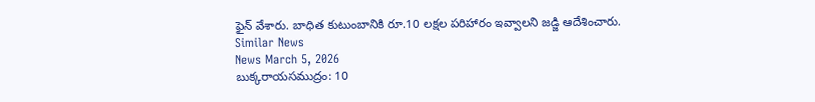ఫైన్ వేశారు. బాధిత కుటుంబానికి రూ.10 లక్షల పరిహారం ఇవ్వాలని జడ్జి ఆదేశించారు.
Similar News
News March 5, 2026
బుక్కరాయసముద్రం: 10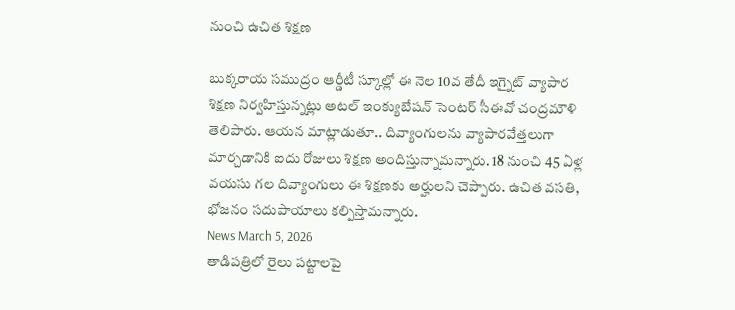నుంచి ఉచిత శిక్షణ

బుక్కరాయ సముద్రం ఆర్డీటీ స్కూల్లో ఈ నెల 10వ తేదీ ఇగ్నైట్ వ్యాపార శిక్షణ నిర్వహిస్తున్నట్లు అటల్ ఇంక్యుబేషన్ సెంటర్ సీఈవో చంద్రమౌళి తెలిపారు. ఆయన మాట్లాడుతూ.. దివ్యాంగులను వ్యాపారవేత్తలుగా మార్చడానికి ఐదు రోజులు శిక్షణ అందిస్తున్నామన్నారు. 18 నుంచి 45 ఏళ్ల వయసు గల దివ్యాంగులు ఈ శిక్షణకు అర్హులని చెప్పారు. ఉచిత వసతి, భోజనం సదుపాయాలు కల్పిస్తామన్నారు.
News March 5, 2026
తాడిపత్రిలో రైలు పట్టాలపై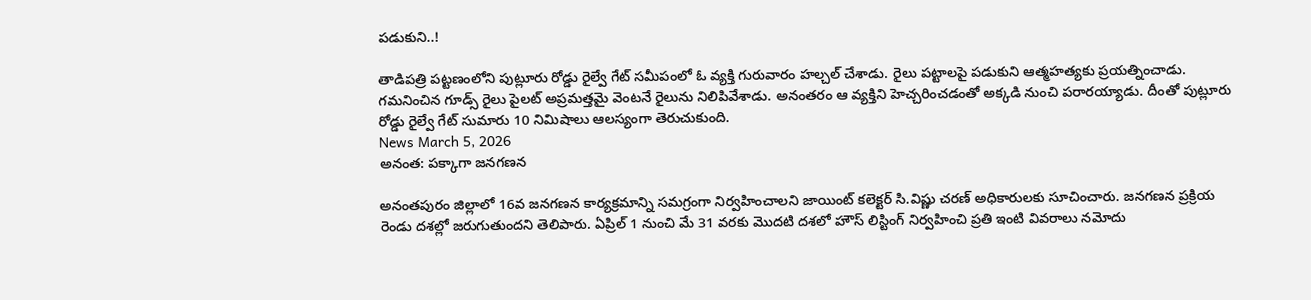పడుకుని..!

తాడిపత్రి పట్టణంలోని పుట్లూరు రోడ్డు రైల్వే గేట్ సమీపంలో ఓ వ్యక్తి గురువారం హల్చల్ చేశాడు. రైలు పట్టాలపై పడుకుని ఆత్మహత్యకు ప్రయత్నించాడు. గమనించిన గూడ్స్ రైలు పైలట్ అప్రమత్తమై వెంటనే రైలును నిలిపివేశాడు. అనంతరం ఆ వ్యక్తిని హెచ్చరించడంతో అక్కడి నుంచి పరారయ్యాడు. దీంతో పుట్లూరు రోడ్డు రైల్వే గేట్ సుమారు 10 నిమిషాలు ఆలస్యంగా తెరుచుకుంది.
News March 5, 2026
అనంత: పక్కాగా జనగణన

అనంతపురం జిల్లాలో 16వ జనగణన కార్యక్రమాన్ని సమగ్రంగా నిర్వహించాలని జాయింట్ కలెక్టర్ సి.విష్ణు చరణ్ అధికారులకు సూచించారు. జనగణన ప్రక్రియ రెండు దశల్లో జరుగుతుందని తెలిపారు. ఏప్రిల్ 1 నుంచి మే 31 వరకు మొదటి దశలో హౌస్ లిస్టింగ్ నిర్వహించి ప్రతి ఇంటి వివరాలు నమోదు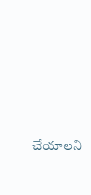చేయాలని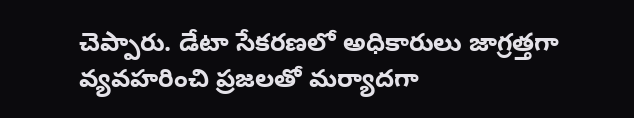చెప్పారు. డేటా సేకరణలో అధికారులు జాగ్రత్తగా వ్యవహరించి ప్రజలతో మర్యాదగా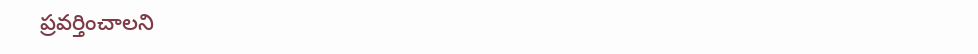ప్రవర్తించాలని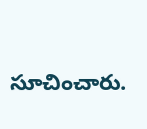సూచించారు.